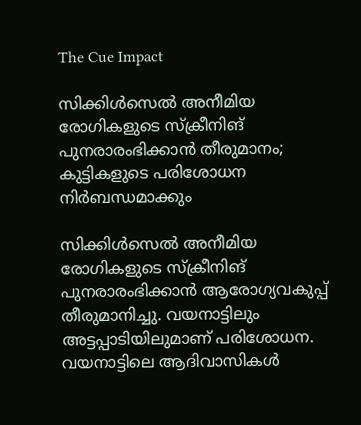The Cue Impact

സിക്കിള്‍സെല്‍ അനീമിയ രോഗികളുടെ സ്‌ക്രീനിങ് പുനരാരംഭിക്കാന്‍ തീരുമാനം; കുട്ടികളുടെ പരിശോധന നിര്‍ബന്ധമാക്കും

സിക്കിള്‍സെല്‍ അനീമിയ രോഗികളുടെ സ്‌ക്രീനിങ് പുനരാരംഭിക്കാന്‍ ആരോഗ്യവകുപ്പ് തീരുമാനിച്ചു. വയനാട്ടിലും അട്ടപ്പാടിയിലുമാണ് പരിശോധന. വയനാട്ടിലെ ആദിവാസികള്‍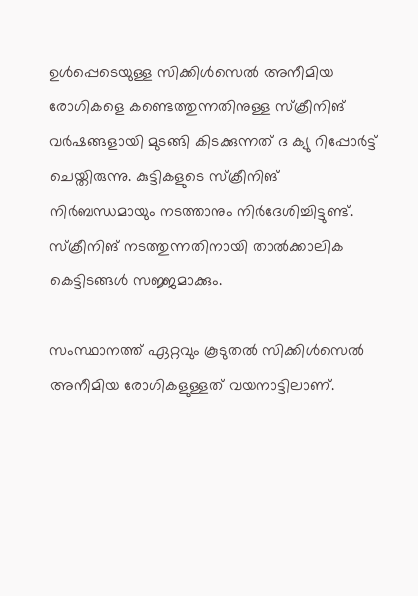ഉള്‍പ്പെടെയുള്ള സിക്കിള്‍സെല്‍ അനീമിയ രോഗികളെ കണ്ടെത്തുന്നതിനുള്ള സ്‌ക്രീനിങ് വര്‍ഷങ്ങളായി മുടങ്ങി കിടക്കുന്നത് ദ ക്യു റിപ്പോര്‍ട്ട് ചെയ്തിരുന്നു. കുട്ടികളുടെ സ്ക്രീനിങ് നിര്‍ബന്ധമായും നടത്താനും നിര്‍ദേശിച്ചിട്ടുണ്ട്. സ്‌ക്രീനിങ് നടത്തുന്നതിനായി താല്‍ക്കാലിക കെട്ടിടങ്ങള്‍ സജ്ജമാക്കും.

സംസ്ഥാനത്ത് ഏറ്റവും കൂടുതല്‍ സിക്കിള്‍സെല്‍ അനീമിയ രോഗികളുള്ളത് വയനാട്ടിലാണ്.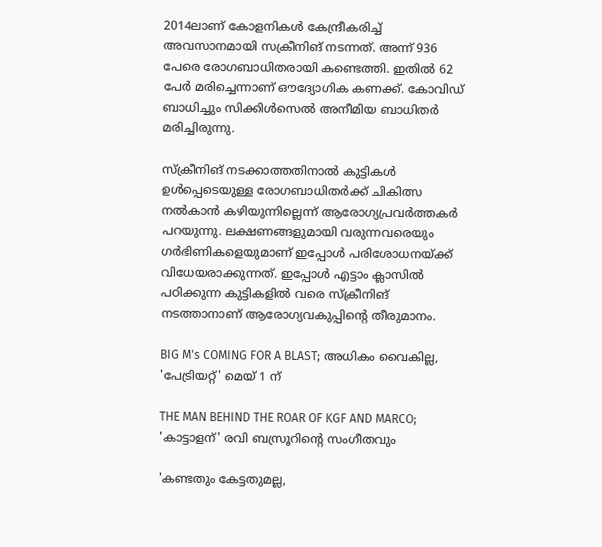2014ലാണ് കോളനികള്‍ കേന്ദ്രീകരിച്ച് അവസാനമായി സക്രീനിങ് നടന്നത്. അന്ന് 936 പേരെ രോഗബാധിതരായി കണ്ടെത്തി. ഇതില്‍ 62 പേര്‍ മരിച്ചെന്നാണ് ഔദ്യോഗിക കണക്ക്. കോവിഡ് ബാധിച്ചും സിക്കിള്‍സെല്‍ അനീമിയ ബാധിതര്‍ മരിച്ചിരുന്നു.

സ്‌ക്രീനിങ് നടക്കാത്തതിനാല്‍ കുട്ടികള്‍ ഉള്‍പ്പെടെയുള്ള രോഗബാധിതര്‍ക്ക് ചികിത്സ നല്‍കാന്‍ കഴിയുന്നില്ലെന്ന് ആരോഗ്യപ്രവര്‍ത്തകര്‍ പറയുന്നു. ലക്ഷണങ്ങളുമായി വരുന്നവരെയും ഗര്‍ഭിണികളെയുമാണ് ഇപ്പോള്‍ പരിശോധനയ്ക്ക് വിധേയരാക്കുന്നത്. ഇപ്പോള്‍ എട്ടാം ക്ലാസില്‍ പഠിക്കുന്ന കുട്ടികളില്‍ വരെ സ്‌ക്രീനിങ് നടത്താനാണ് ആരോഗ്യവകുപ്പിന്റെ തീരുമാനം.

BIG M's COMING FOR A BLAST; അധികം വൈകില്ല, 'പേട്രിയറ്റ്' മെയ് 1 ന്

THE MAN BEHIND THE ROAR OF KGF AND MARCO; 'കാട്ടാളന്' രവി ബസ്രൂറിന്‍റെ സംഗീതവും

'കണ്ടതും കേട്ടതുമല്ല,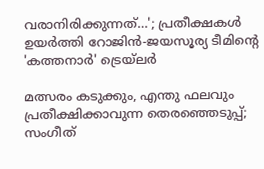വരാനിരിക്കുന്നത്…'; പ്രതീക്ഷകൾ ഉയർത്തി റോജിൻ-ജയസൂര്യ ടീമിന്റെ 'കത്തനാർ' ട്രെയ്‌ലർ

മത്സരം കടുക്കും, എന്തു ഫലവും പ്രതീക്ഷിക്കാവുന്ന തെരഞ്ഞെടുപ്പ്; സംഗീത്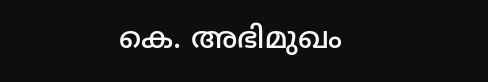കെ. അഭിമുഖം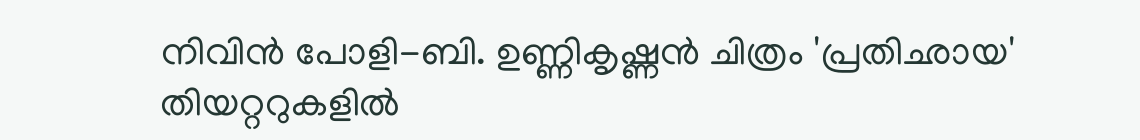നിവിൻ പോളി-ബി. ഉണ്ണികൃഷ്ണൻ ചിത്രം 'പ്രതിഛായ' തിയറ്ററുകളിൽ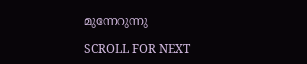മുന്നേറുന്നു

SCROLL FOR NEXT